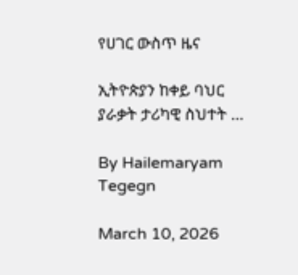የሀገር ውስጥ ዜና

ኢትዮጵያን ከቀይ ባህር ያራቃት ታሪካዊ ስህተት …

By Hailemaryam Tegegn

March 10, 2026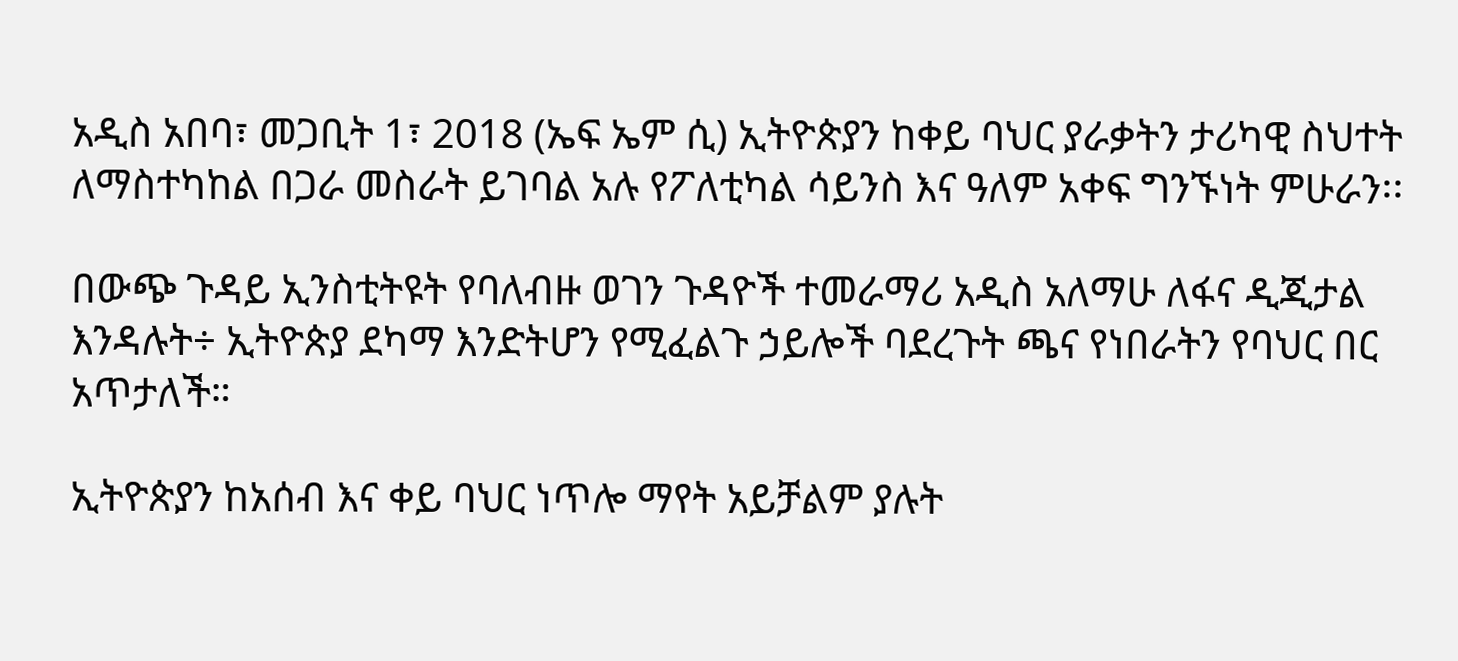አዲስ አበባ፣ መጋቢት 1፣ 2018 (ኤፍ ኤም ሲ) ኢትዮጵያን ከቀይ ባህር ያራቃትን ታሪካዊ ስህተት ለማስተካከል በጋራ መስራት ይገባል አሉ የፖለቲካል ሳይንስ እና ዓለም አቀፍ ግንኙነት ምሁራን፡፡

በውጭ ጉዳይ ኢንስቲትዩት የባለብዙ ወገን ጉዳዮች ተመራማሪ አዲስ አለማሁ ለፋና ዲጂታል እንዳሉት÷ ኢትዮጵያ ደካማ እንድትሆን የሚፈልጉ ኃይሎች ባደረጉት ጫና የነበራትን የባህር በር አጥታለች።

ኢትዮጵያን ከአሰብ እና ቀይ ባህር ነጥሎ ማየት አይቻልም ያሉት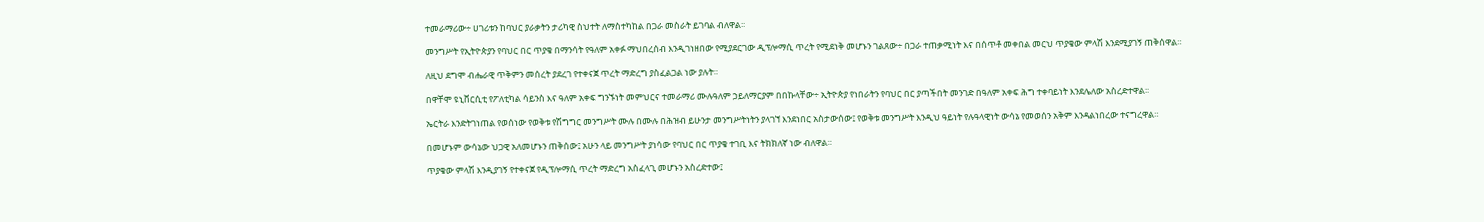ተመራማሪው÷ ሀገሪቱን ከባህር ያራቃትን ታሪካዊ ስህተት ለማስተካከል በጋራ መስራት ይገባል ብለዋል፡፡

መንግሥት የኢትዮጵያን የባህር በር ጥያቄ በማንሳት የዓለም አቀፉ ማህበረሰብ እንዲገነዘበው የሚያደርገው ዲፕሎማሲ ጥረት የሚደነቅ መሆኑን ገልጸው÷ በጋራ ተጠቃሚነት እና በሰጥቶ መቀበል መርህ ጥያቄው ምላሽ እንደሚያገኝ ጠቅሰዋል።

ለዚህ ደግሞ ብሔራዊ ጥቅምን መሰረት ያደረገ የተቀናጀ ጥረት ማድረግ ያስፈልጋል ነው ያሉት።

በዋቸሞ ዩኒቨርሲቲ የፖለቲካል ሳይንስ እና ዓለም አቀፍ ግንኙነት መምህርና ተመራማሪ ሙሉዓለም ኃይለማርያም በበኩላቸው÷ ኢትዮጵያ የነበራትን የባህር በር ያጣችበት መንገድ በዓለም አቀፍ ሕግ ተቀባይነት እንደሌለው አስረድተዋል፡፡

ኤርትራ እንድትገነጠል የወሰነው የወቅቱ የሽግግር መንግሥት ሙሉ በሙሉ በሕዝብ ይሁንታ መንግሥትነትን ያላገኘ እንደነበር አስታውሰው፤ የወቅቱ መንግሥት እንዲህ ዓይነት የሉዓላዊነት ውሳኔ የመወሰን አቅም እንዳልነበረው ተናግረዋል።

በመሆኑም ውሳኔው ህጋዊ አለመሆኑን ጠቅሰው፤ አሁን ላይ መንግሥት ያነሳው የባህር በር ጥያቄ ተገቢ እና ትክክለኛ ነው ብለዋል።

ጥያቄው ምላሽ እንዲያገኝ የተቀናጀ የዲፕሎማሲ ጥረት ማድረግ አስፈላጊ መሆኑን አስረድተው፤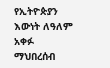የኢትዮጵያን እውነት ለዓለም አቀፉ ማህበረሰብ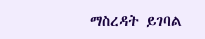ማስረዳት ይገባል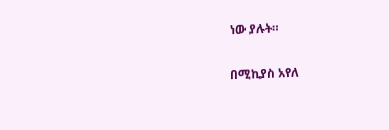ነው ያሉት።

በሚኪያስ አየለ